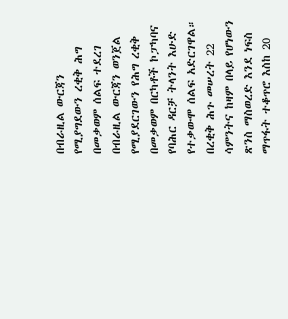በብራዚል ውርጃን የሚያግደውን ረቂቅ ሕግ በመቃወም ሰልፍ ተደረገ
በብራዚል ውርጃን ወንጀል የሚያደርገውን የሕግ ረቂቅ በመቃወም በርካቶች ኮፓካባና የባሕር ዳርቻ ትላንት እሁድ የተቃውሞ ሰልፍ አድርገዋል።
በረቂቅ ሕጉ መሠረት 22 ሳምንትና ከዛም በላይ የሆነውን ጽንስ ማስወረድ እንደ ነፍስ ማጥፋት ተቆጥሮ እስከ 20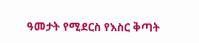ዓመታት የሚደርስ የእስር ቅጣት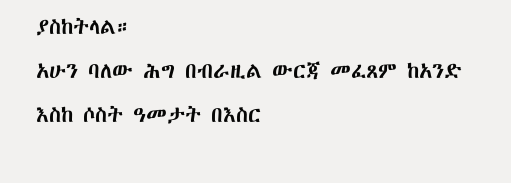ያስከትላል።
አሁን ባለው ሕግ በብራዚል ውርጃ መፈጸም ከአንድ እስከ ሶስት ዓመታት በእስር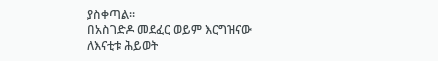ያስቀጣል።
በአስገድዶ መደፈር ወይም እርግዝናው ለእናቲቱ ሕይወት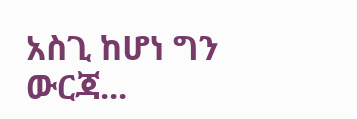አስጊ ከሆነ ግን ውርጃ...